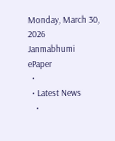Monday, March 30, 2026
Janmabhumi
ePaper
  •
  • Latest News
    •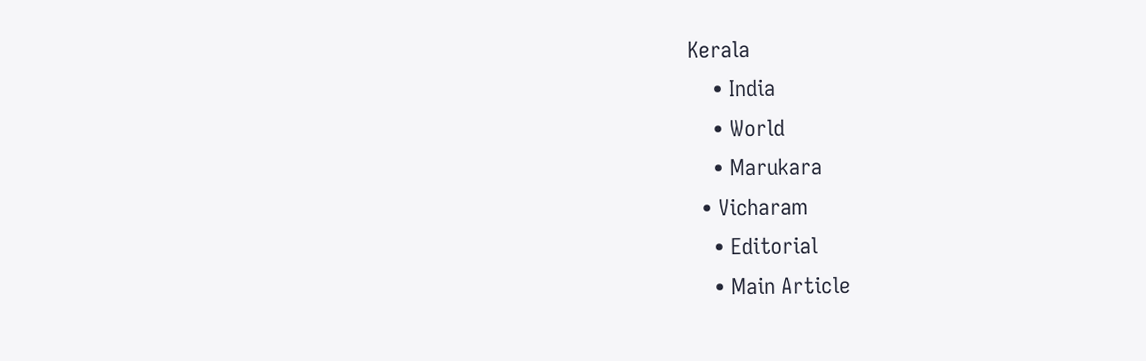Kerala
    • India
    • World
    • Marukara
  • Vicharam
    • Editorial
    • Main Article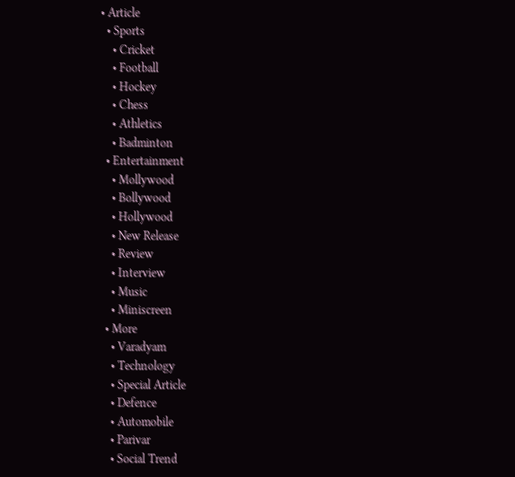• Article
  • Sports
    • Cricket
    • Football
    • Hockey
    • Chess
    • Athletics
    • Badminton
  • Entertainment
    • Mollywood
    • Bollywood
    • Hollywood
    • New Release
    • Review
    • Interview
    • Music
    • Miniscreen
  • More
    • Varadyam
    • Technology
    • Special Article
    • Defence
    • Automobile
    • Parivar
    • Social Trend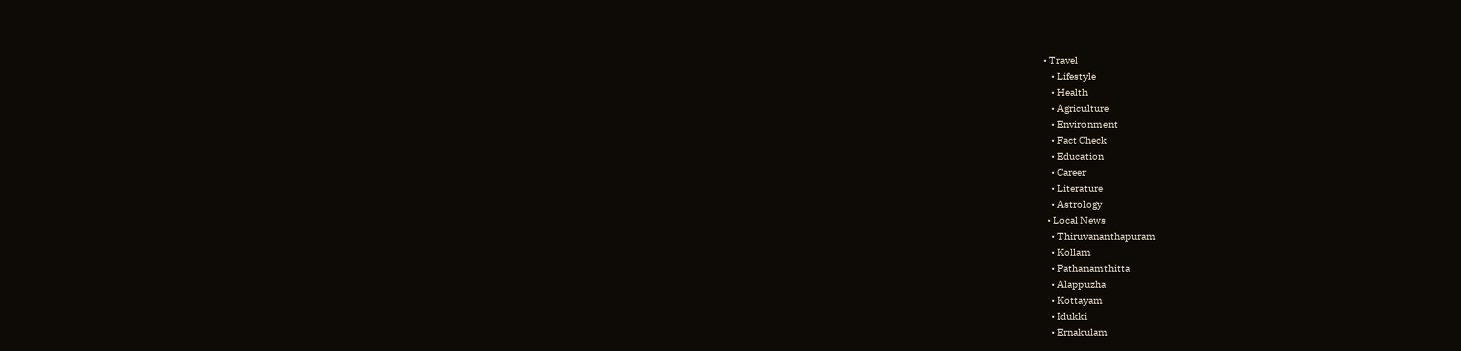• Travel
    • Lifestyle
    • Health
    • Agriculture
    • Environment
    • Fact Check
    • Education
    • Career
    • Literature
    • Astrology
  • Local News
    • Thiruvananthapuram
    • Kollam
    • Pathanamthitta
    • Alappuzha
    • Kottayam
    • Idukki
    • Ernakulam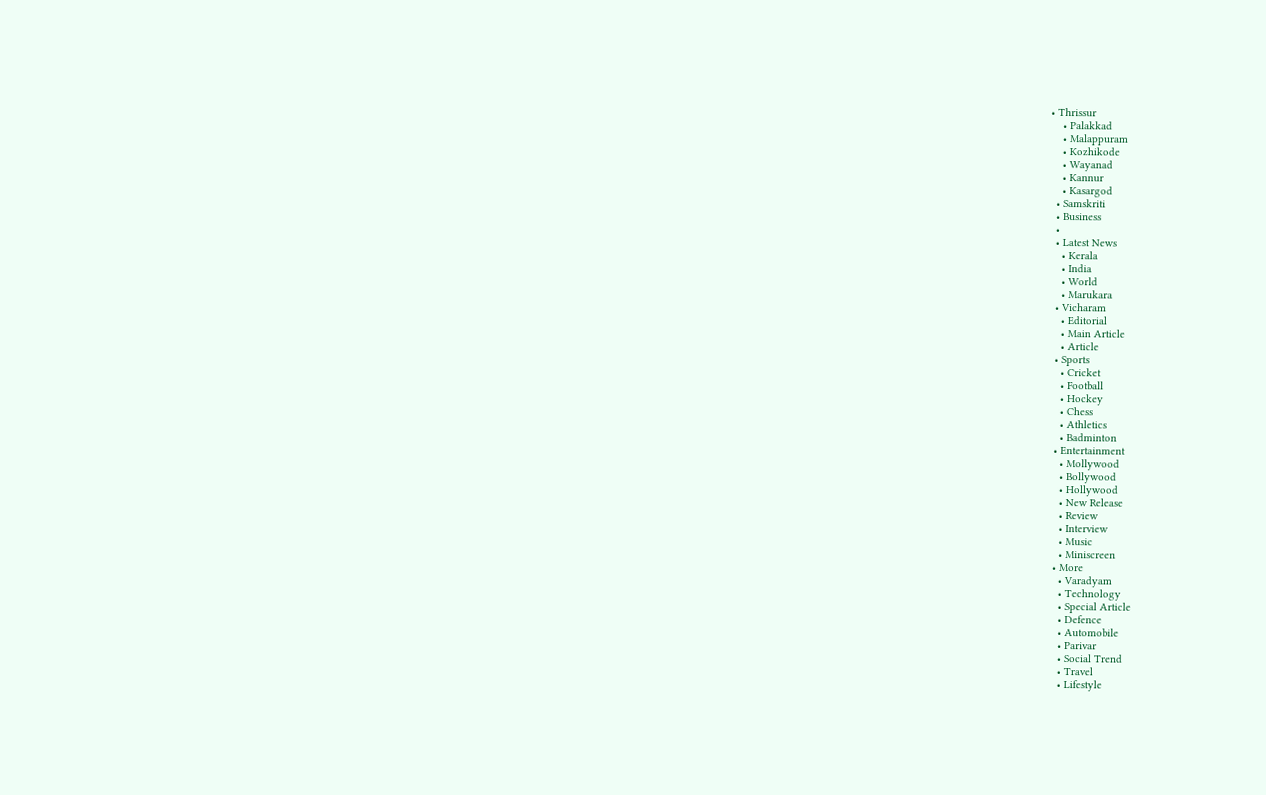• Thrissur
    • Palakkad
    • Malappuram
    • Kozhikode
    • Wayanad
    • Kannur
    • Kasargod
  • Samskriti
  • Business
  •
  • Latest News
    • Kerala
    • India
    • World
    • Marukara
  • Vicharam
    • Editorial
    • Main Article
    • Article
  • Sports
    • Cricket
    • Football
    • Hockey
    • Chess
    • Athletics
    • Badminton
  • Entertainment
    • Mollywood
    • Bollywood
    • Hollywood
    • New Release
    • Review
    • Interview
    • Music
    • Miniscreen
  • More
    • Varadyam
    • Technology
    • Special Article
    • Defence
    • Automobile
    • Parivar
    • Social Trend
    • Travel
    • Lifestyle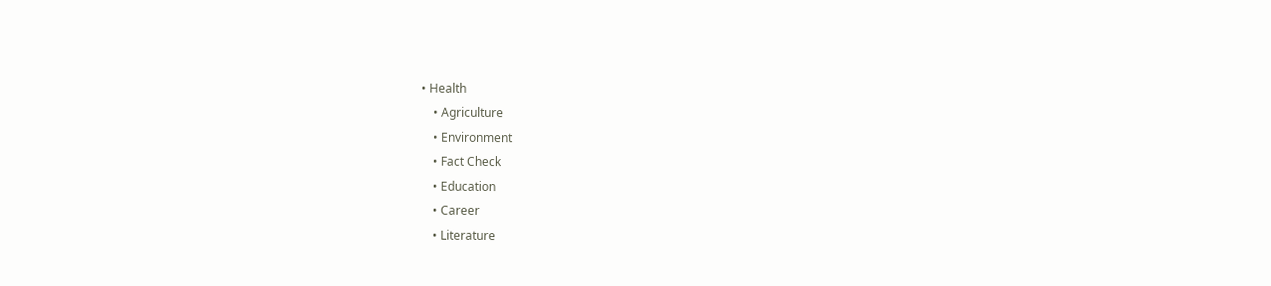• Health
    • Agriculture
    • Environment
    • Fact Check
    • Education
    • Career
    • Literature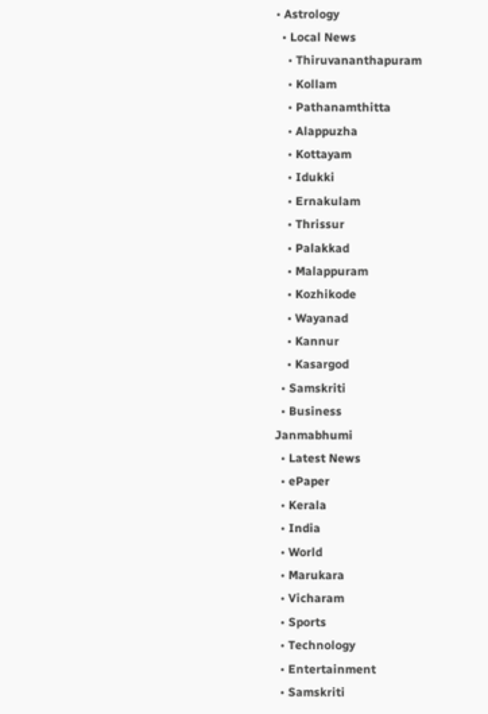• Astrology
  • Local News
    • Thiruvananthapuram
    • Kollam
    • Pathanamthitta
    • Alappuzha
    • Kottayam
    • Idukki
    • Ernakulam
    • Thrissur
    • Palakkad
    • Malappuram
    • Kozhikode
    • Wayanad
    • Kannur
    • Kasargod
  • Samskriti
  • Business
Janmabhumi
  • Latest News
  • ePaper
  • Kerala
  • India
  • World
  • Marukara
  • Vicharam
  • Sports
  • Technology
  • Entertainment
  • Samskriti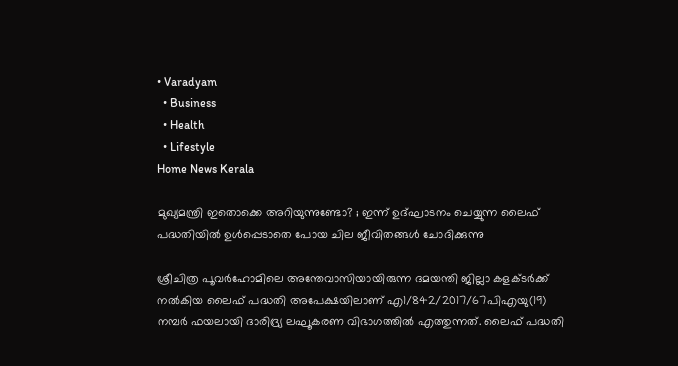• Varadyam
  • Business
  • Health
  • Lifestyle
Home News Kerala

മുഖ്യമന്ത്രി ഇതൊക്കെ അറിയുന്നുണ്ടോ? ; ഇന്ന് ഉദ്ഘാടനം ചെയ്യുന്ന ലൈഫ് പദ്ധതിയില്‍ ഉള്‍പ്പെടാതെ പോയ ചില ജീവിതങ്ങള്‍ ചോദിക്കുന്നു

ശ്രീചിത്ര പൂവര്‍ഹോമിലെ അന്തേവാസിയായിരുന്ന ദമയന്തി ജില്ലാ കളക്ടര്‍ക്ക് നല്‍കിയ ലൈഫ് പദ്ധതി അപേക്ഷയിലാണ് എ1/842/2017/67പിഎയു(19) നമ്പര്‍ ഫയലായി ദാരിദ്ര്യ ലഘൂകരണ വിഭാഗത്തില്‍ എത്തുന്നത്. ലൈഫ് പദ്ധതി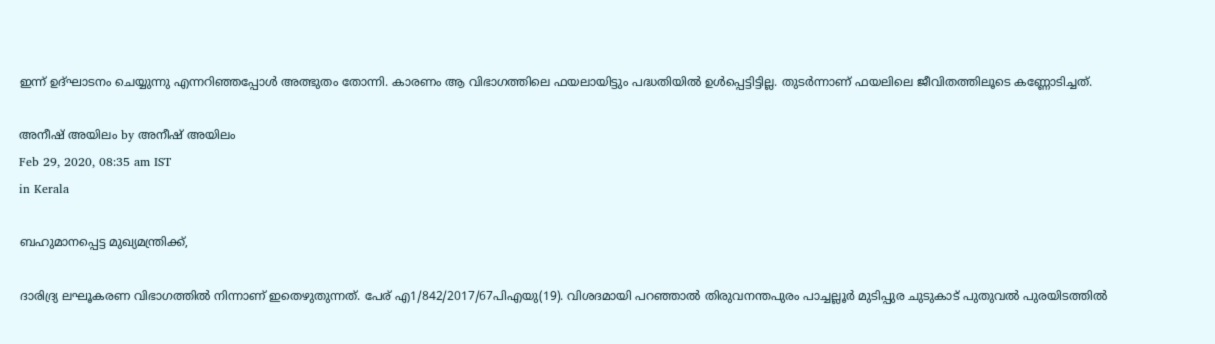ഇന്ന് ഉദ്ഘാടനം ചെയ്യുന്നു എന്നറിഞ്ഞപ്പോള്‍ അത്ഭുതം തോന്നി. കാരണം ആ വിഭാഗത്തിലെ ഫയലായിട്ടും പദ്ധതിയില്‍ ഉള്‍പ്പെട്ടിട്ടില്ല. തുടര്‍ന്നാണ് ഫയലിലെ ജീവിതത്തിലൂടെ കണ്ണോടിച്ചത്.

അനീഷ് അയിലം by അനീഷ് അയിലം
Feb 29, 2020, 08:35 am IST
in Kerala

ബഹുമാനപ്പെട്ട മുഖ്യമന്ത്രിക്ക്,

ദാരിദ്ര്യ ലഘൂകരണ വിഭാഗത്തില്‍ നിന്നാണ് ഇതെഴുതുന്നത്. പേര് എ1/842/2017/67പിഎയു(19). വിശദമായി പറഞ്ഞാല്‍ തിരുവനന്തപുരം പാച്ചല്ലൂര്‍ മുടിപ്പുര ചുടുകാട് പുതുവല്‍ പുരയിടത്തില്‍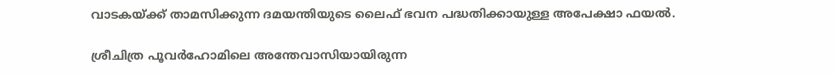വാടകയ്‌ക്ക് താമസിക്കുന്ന ദമയന്തിയുടെ ലൈഫ് ഭവന പദ്ധതിക്കായുള്ള അപേക്ഷാ ഫയല്‍.

ശ്രീചിത്ര പൂവര്‍ഹോമിലെ അന്തേവാസിയായിരുന്ന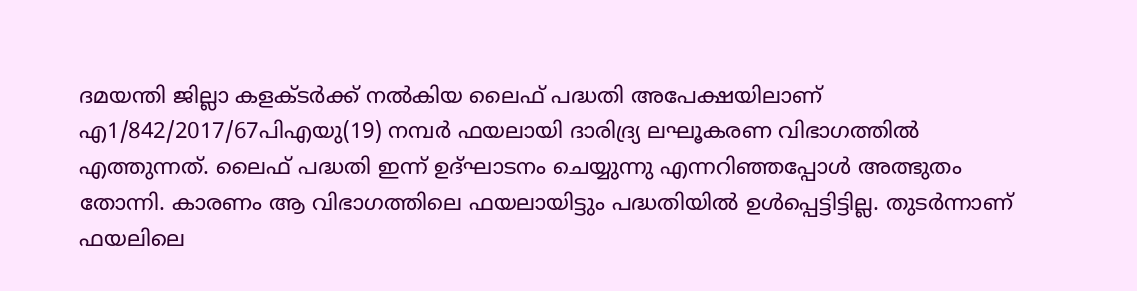ദമയന്തി ജില്ലാ കളക്ടര്‍ക്ക് നല്‍കിയ ലൈഫ് പദ്ധതി അപേക്ഷയിലാണ് എ1/842/2017/67പിഎയു(19) നമ്പര്‍ ഫയലായി ദാരിദ്ര്യ ലഘൂകരണ വിഭാഗത്തില്‍ എത്തുന്നത്. ലൈഫ് പദ്ധതി ഇന്ന് ഉദ്ഘാടനം ചെയ്യുന്നു എന്നറിഞ്ഞപ്പോള്‍ അത്ഭുതം തോന്നി. കാരണം ആ വിഭാഗത്തിലെ ഫയലായിട്ടും പദ്ധതിയില്‍ ഉള്‍പ്പെട്ടിട്ടില്ല. തുടര്‍ന്നാണ് ഫയലിലെ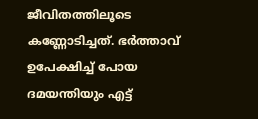ജീവിതത്തിലൂടെ കണ്ണോടിച്ചത്. ഭര്‍ത്താവ് ഉപേക്ഷിച്ച് പോയ ദമയന്തിയും എട്ട്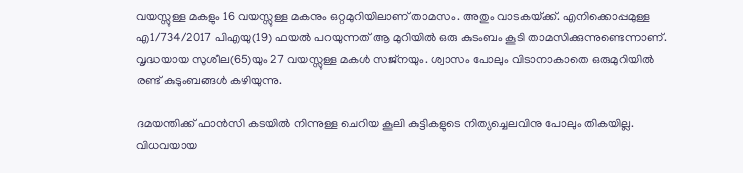വയസ്സുള്ള മകളും 16 വയസ്സുള്ള മകനും ഒറ്റമുറിയിലാണ് താമസം. അതും വാടകയ്‌ക്ക്. എനിക്കൊപ്പമുള്ള എ1/734/2017 പിഎയു(19) ഫയല്‍ പറയുന്നത് ആ മുറിയില്‍ ഒരു കുടംബം കൂടി താമസിക്കുന്നുണ്ടെന്നാണ്. വൃദ്ധയായ സുശീല(65)യും 27 വയസ്സുള്ള മകള്‍ സജ്‌നയും. ശ്വാസം പോലും വിടാനാകാതെ ഒരുമുറിയില്‍ രണ്ട് കുടുംബങ്ങള്‍ കഴിയുന്നു.

ദമയന്തിക്ക് ഫാന്‍സി കടയില്‍ നിന്നുള്ള ചെറിയ കൂലി കുട്ടികളുടെ നിത്യച്ചെലവിനു പോലും തികയില്ല. വിധവയായ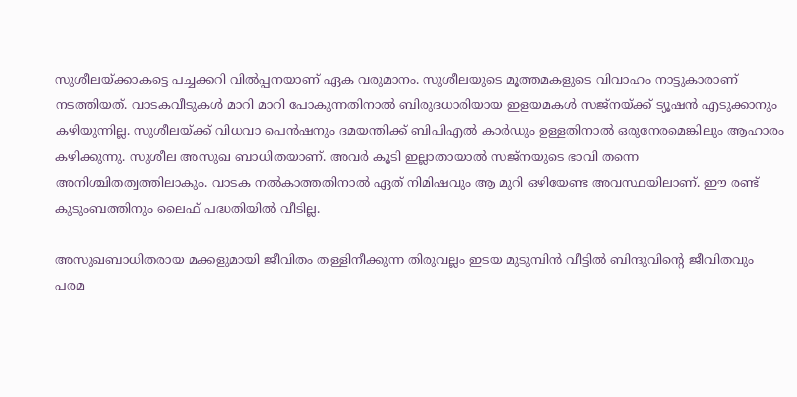സുശീലയ്‌ക്കാകട്ടെ പച്ചക്കറി വില്‍പ്പനയാണ് ഏക വരുമാനം. സുശീലയുടെ മൂത്തമകളുടെ വിവാഹം നാട്ടുകാരാണ് നടത്തിയത്. വാടകവീടുകള്‍ മാറി മാറി പോകുന്നതിനാല്‍ ബിരുദധാരിയായ ഇളയമകള്‍ സജ്‌നയ്‌ക്ക് ട്യൂഷന്‍ എടുക്കാനും കഴിയുന്നില്ല. സുശീലയ്‌ക്ക് വിധവാ പെന്‍ഷനും ദമയന്തിക്ക് ബിപിഎല്‍ കാര്‍ഡും ഉള്ളതിനാല്‍ ഒരുനേരമെങ്കിലും ആഹാരം കഴിക്കുന്നു. സുശീല അസുഖ ബാധിതയാണ്. അവര്‍ കൂടി ഇല്ലാതായാല്‍ സജ്‌നയുടെ ഭാവി തന്നെ അനിശ്ചിതത്വത്തിലാകും. വാടക നല്‍കാത്തതിനാല്‍ ഏത് നിമിഷവും ആ മുറി ഒഴിയേണ്ട അവസ്ഥയിലാണ്. ഈ രണ്ട് കുടുംബത്തിനും ലൈഫ് പദ്ധതിയില്‍ വീടില്ല.

അസുഖബാധിതരായ മക്കളുമായി ജീവിതം തള്ളിനീക്കുന്ന തിരുവല്ലം ഇടയ മുടുമ്പിന്‍ വീട്ടില്‍ ബിന്ദുവിന്റെ ജീവിതവും പരമ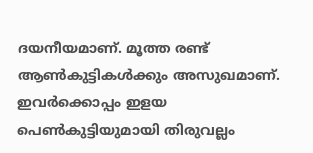ദയനീയമാണ്. മൂത്ത രണ്ട് ആണ്‍കുട്ടികള്‍ക്കും അസുഖമാണ്. ഇവര്‍ക്കൊപ്പം ഇളയ പെണ്‍കുട്ടിയുമായി തിരുവല്ലം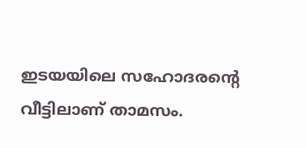ഇടയയിലെ സഹോദരന്റെ വീട്ടിലാണ് താമസം.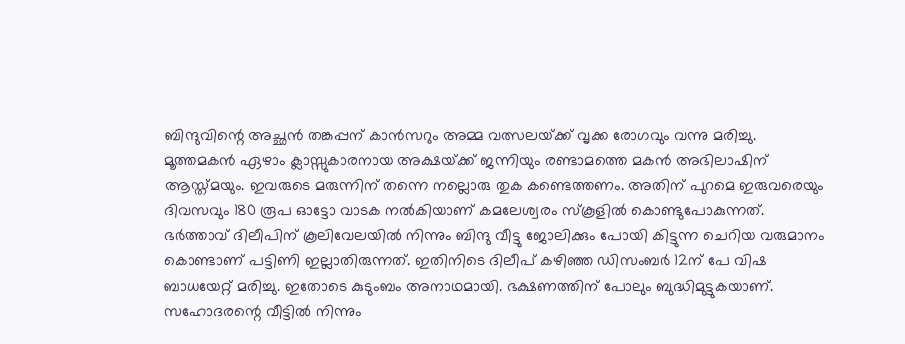ബിന്ദുവിന്റെ അച്ഛന്‍ തങ്കപ്പന് കാന്‍സറും അമ്മ വത്സലയ്‌ക്ക് വൃക്ക രോഗവും വന്നു മരിച്ചു. മൂത്തമകന്‍ ഏഴാം ക്ലാസ്സുകാരനായ അക്ഷയ്‌ക്ക് ജന്നിയും രണ്ടാമത്തെ മകന്‍ അഭിലാഷിന് ആസ്ത്മയും. ഇവരുടെ മരുന്നിന് തന്നെ നല്ലൊരു തുക കണ്ടെത്തണം. അതിന് പുറമെ ഇരുവരെയും ദിവസവും 180 രൂപ ഓട്ടോ വാടക നല്‍കിയാണ് കമലേശ്വരം സ്‌കൂളില്‍ കൊണ്ടുപോകുന്നത്. ഭര്‍ത്താവ് ദിലീപിന് കൂലിവേലയില്‍ നിന്നും ബിന്ദു വീട്ടു ജോലിക്കും പോയി കിട്ടുന്ന ചെറിയ വരുമാനം കൊണ്ടാണ് പട്ടിണി ഇല്ലാതിരുന്നത്. ഇതിനിടെ ദിലീപ് കഴിഞ്ഞ ഡിസംബര്‍ 12ന് പേ വിഷ ബാധയേറ്റ് മരിച്ചു. ഇതോടെ കുടുംബം അനാഥമായി. ഭക്ഷണത്തിന് പോലും ബുദ്ധിമുട്ടുകയാണ്. സഹോദരന്റെ വീട്ടില്‍ നിന്നും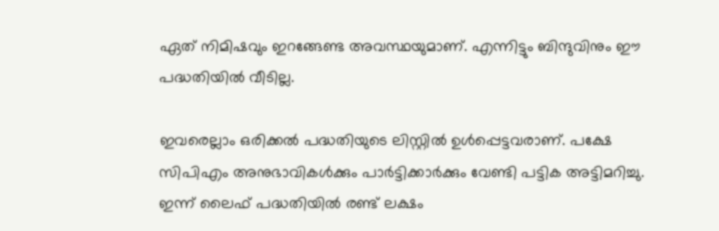ഏത് നിമിഷവും ഇറങ്ങേണ്ട അവസ്ഥയുമാണ്. എന്നിട്ടും ബിന്ദുവിനും ഈ പദ്ധതിയില്‍ വീടില്ല.

ഇവരെല്ലാം ഒരിക്കല്‍ പദ്ധതിയുടെ ലിസ്റ്റില്‍ ഉള്‍പ്പെട്ടവരാണ്. പക്ഷേ സിപിഎം അനുഭാവികള്‍ക്കും പാര്‍ട്ടിക്കാര്‍ക്കും വേണ്ടി പട്ടിക അട്ടിമറിച്ചു. ഇന്ന് ലൈഫ് പദ്ധതിയില്‍ രണ്ട് ലക്ഷം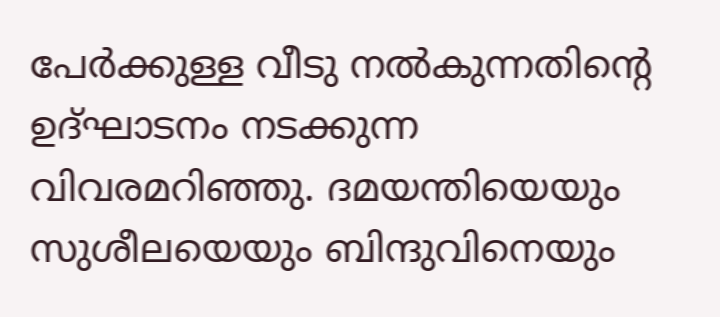പേര്‍ക്കുള്ള വീടു നല്‍കുന്നതിന്റെ ഉദ്ഘാടനം നടക്കുന്ന വിവരമറിഞ്ഞു. ദമയന്തിയെയും സുശീലയെയും ബിന്ദുവിനെയും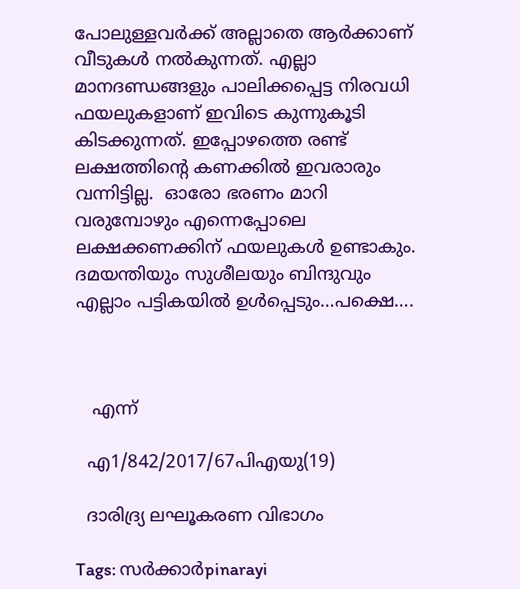പോലുള്ളവര്‍ക്ക് അല്ലാതെ ആര്‍ക്കാണ് വീടുകള്‍ നല്‍കുന്നത്. എല്ലാ മാനദണ്ഡങ്ങളും പാലിക്കപ്പെട്ട നിരവധി ഫയലുകളാണ് ഇവിടെ കുന്നുകൂടി കിടക്കുന്നത്. ഇപ്പോഴത്തെ രണ്ട് ലക്ഷത്തിന്റെ കണക്കില്‍ ഇവരാരും വന്നിട്ടില്ല.  ഓരോ ഭരണം മാറി വരുമ്പോഴും എന്നെപ്പോലെ ലക്ഷക്കണക്കിന് ഫയലുകള്‍ ഉണ്ടാകും. ദമയന്തിയും സുശീലയും ബിന്ദുവും എല്ലാം പട്ടികയില്‍ ഉള്‍പ്പെടും…പക്ഷെ….



   എന്ന്

  എ1/842/2017/67പിഎയു(19)

  ദാരിദ്ര്യ ലഘൂകരണ വിഭാഗം

Tags: സര്‍ക്കാര്‍pinarayi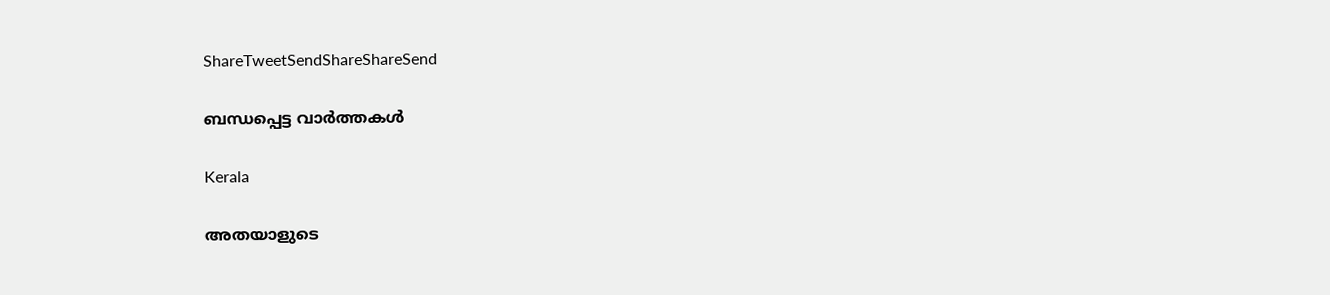ShareTweetSendShareShareSend

ബന്ധപ്പെട്ട വാര്‍ത്തകള്‍

Kerala

അതയാളുടെ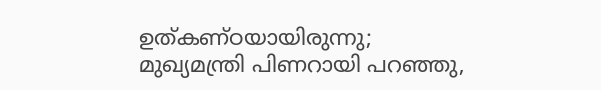ഉത്കണ്ഠയായിരുന്നു; മുഖ്യമന്ത്രി പിണറായി പറഞ്ഞു,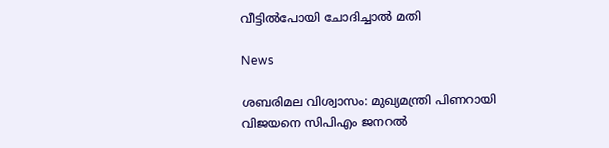വീട്ടിൽപോയി ചോദിച്ചാൽ മതി

News

ശബരിമല വിശ്വാസം: മുഖ്യമന്ത്രി പിണറായി വിജയനെ സിപിഎം ജനറൽ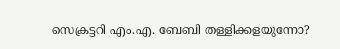സെക്രട്ടറി എം.എ. ബേബി തള്ളിക്കളയുന്നോ?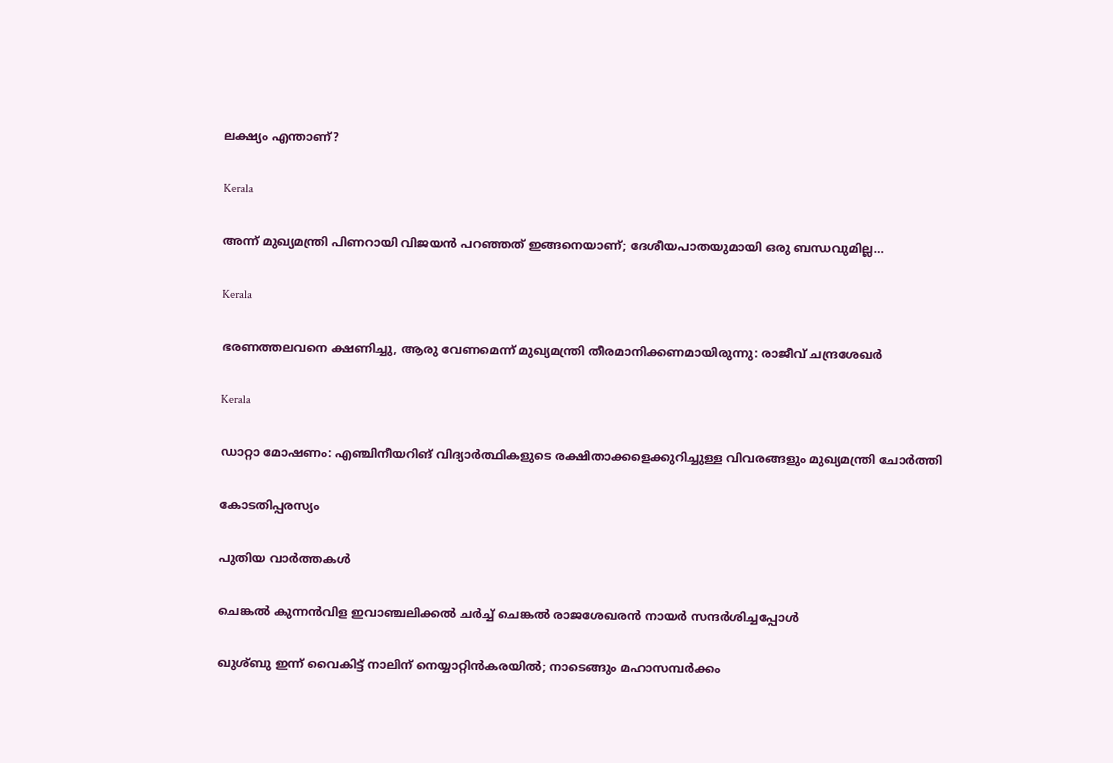ലക്ഷ്യം എന്താണ്?

Kerala

അന്ന് മുഖ്യമന്ത്രി പിണറായി വിജയൻ പറഞ്ഞത് ഇങ്ങനെയാണ്; ദേശീയപാതയുമായി ഒരു ബന്ധവുമില്ല…

Kerala

ഭരണത്തലവനെ ക്ഷണിച്ചു, ആരു വേണമെന്ന് മുഖ്യമന്ത്രി തീരമാനിക്കണമായിരുന്നു: രാജീവ് ചന്ദ്രശേഖർ

Kerala

ഡാറ്റാ മോഷണം: എഞ്ചിനീയറിങ് വിദ്യാർത്ഥികളുടെ രക്ഷിതാക്കളെക്കുറിച്ചുള്ള വിവരങ്ങളും മുഖ്യമന്ത്രി ചോർത്തി

കോടതിപ്പരസ്യം

പുതിയ വാര്‍ത്തകള്‍

ചെങ്കല്‍ കുന്നന്‍വിള ഇവാഞ്ചലിക്കല്‍ ചര്‍ച്ച് ചെങ്കല്‍ രാജശേഖരന്‍ നായര്‍ സന്ദര്‍ശിച്ചപ്പോള്‍

ഖുശ്ബു ഇന്ന് വൈകിട്ട് നാലിന് നെയ്യാറ്റിന്‍കരയില്‍; നാടെങ്ങും മഹാസമ്പര്‍ക്കം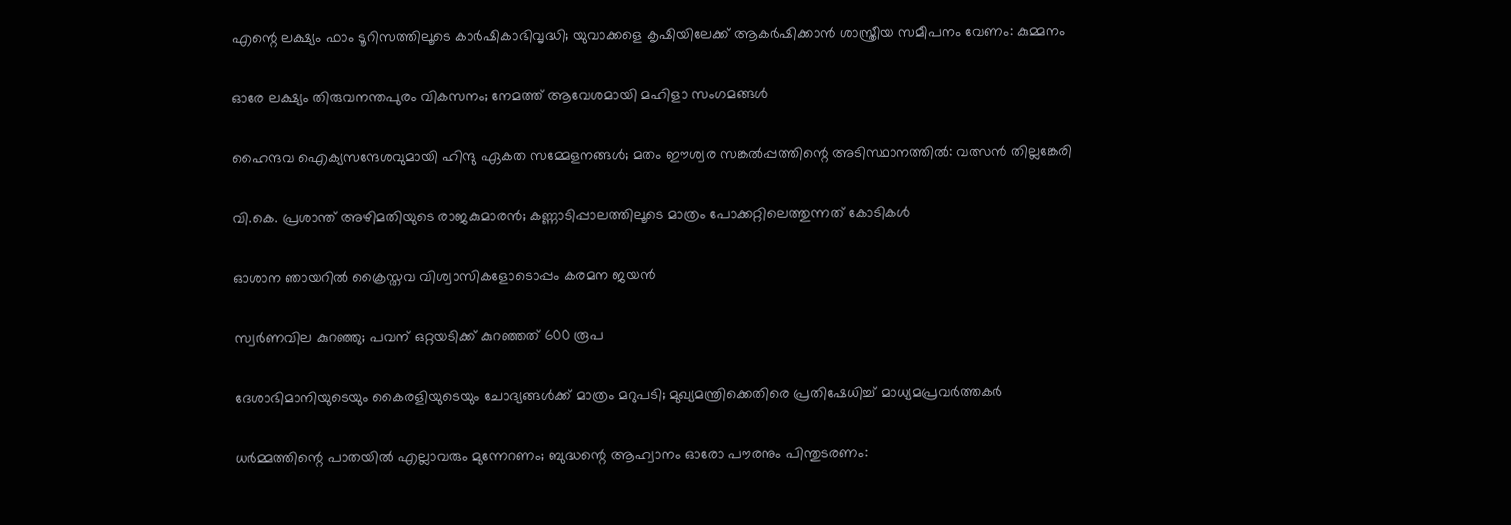എന്റെ ലക്ഷ്യം ഫാം ടൂറിസത്തിലൂടെ കാർഷികാഭിവൃദ്ധി; യുവാക്കളെ കൃഷിയിലേക്ക് ആകര്‍ഷിക്കാൻ ശാസ്ത്രീയ സമീപനം വേണം: കുമ്മനം

ഓരേ ലക്ഷ്യം തിരുവനന്തപുരം വികസനം; നേമത്ത് ആവേശമായി മഹിളാ സംഗമങ്ങള്‍

ഹൈന്ദവ ഐക്യസന്ദേശവുമായി ഹിന്ദു ഏകത സമ്മേളനങ്ങള്‍; മതം ഈശ്വര സങ്കല്‍പ്പത്തിന്റെ അടിസ്ഥാനത്തില്‍: വത്സന്‍ തില്ലങ്കേരി

വി.കെ. പ്രശാന്ത് അഴിമതിയുടെ രാജകുമാരന്‍; കണ്ണാടിപ്പാലത്തിലൂടെ മാത്രം പോക്കറ്റിലെത്തുന്നത് കോടികള്‍

ഓശാന ഞായറില്‍ ക്രൈസ്തവ വിശ്വാസികളോടൊപ്പം കരമന ജയന്‍

സ്വര്‍ണവില കുറഞ്ഞു; പവന് ഒറ്റയടിക്ക് കുറഞ്ഞത് 600 രൂപ

ദേശാഭിമാനിയുടെയും കൈരളിയുടെയും ചോദ്യങ്ങൾക്ക് മാത്രം മറുപടി; മുഖ്യമന്ത്രിക്കെതിരെ പ്രതിഷേധിച്ച് മാധ്യമപ്രവർത്തകർ

ധര്‍മ്മത്തിന്റെ പാതയില്‍ എല്ലാവരും മുന്നേറണം; ബുദ്ധന്റെ ആഹ്വാനം ഓരോ പൗരനും പിന്തുടരണം: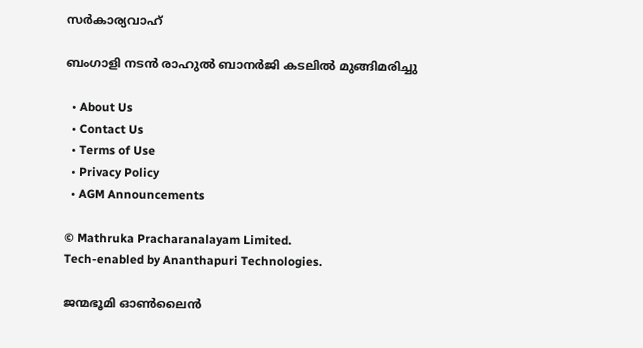സര്‍കാര്യവാഹ്

ബംഗാളി നടൻ രാഹുൽ ബാനർജി കടലിൽ മുങ്ങിമരിച്ചു

  • About Us
  • Contact Us
  • Terms of Use
  • Privacy Policy
  • AGM Announcements

© Mathruka Pracharanalayam Limited.
Tech-enabled by Ananthapuri Technologies.

ജന്മഭൂമി ഓണ്‍ലൈന്‍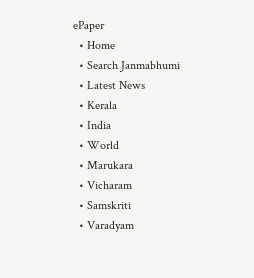ePaper
  • Home
  • Search Janmabhumi
  • Latest News
  • Kerala
  • India
  • World
  • Marukara
  • Vicharam
  • Samskriti
  • Varadyam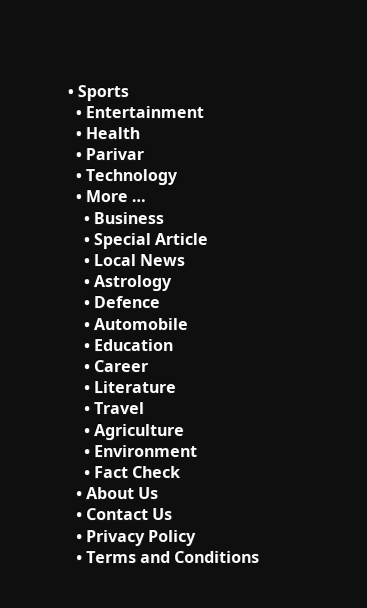• Sports
  • Entertainment
  • Health
  • Parivar
  • Technology
  • More …
    • Business
    • Special Article
    • Local News
    • Astrology
    • Defence
    • Automobile
    • Education
    • Career
    • Literature
    • Travel
    • Agriculture
    • Environment
    • Fact Check
  • About Us
  • Contact Us
  • Privacy Policy
  • Terms and Conditions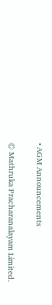• AGM Announcements

© Mathruka Pracharanalayam Limited.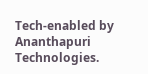Tech-enabled by Ananthapuri Technologies.